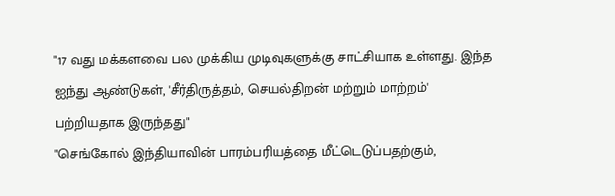"17 வது மக்களவை பல முக்கிய முடிவுகளுக்கு சாட்சியாக உள்ளது. இந்த ஐந்து ஆண்டுகள், 'சீர்திருத்தம், செயல்திறன் மற்றும் மாற்றம்' பற்றியதாக இருந்தது"
"செங்கோல் இந்தியாவின் பாரம்பரியத்தை மீட்டெடுப்பதற்கும்,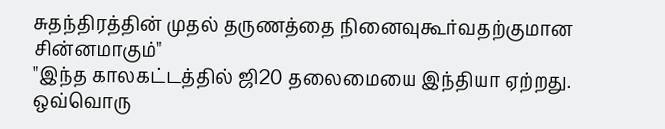சுதந்திரத்தின் முதல் தருணத்தை நினைவுகூர்வதற்குமான சின்னமாகும்"
"இந்த காலகட்டத்தில் ஜி20 தலைமையை இந்தியா ஏற்றது. ஒவ்வொரு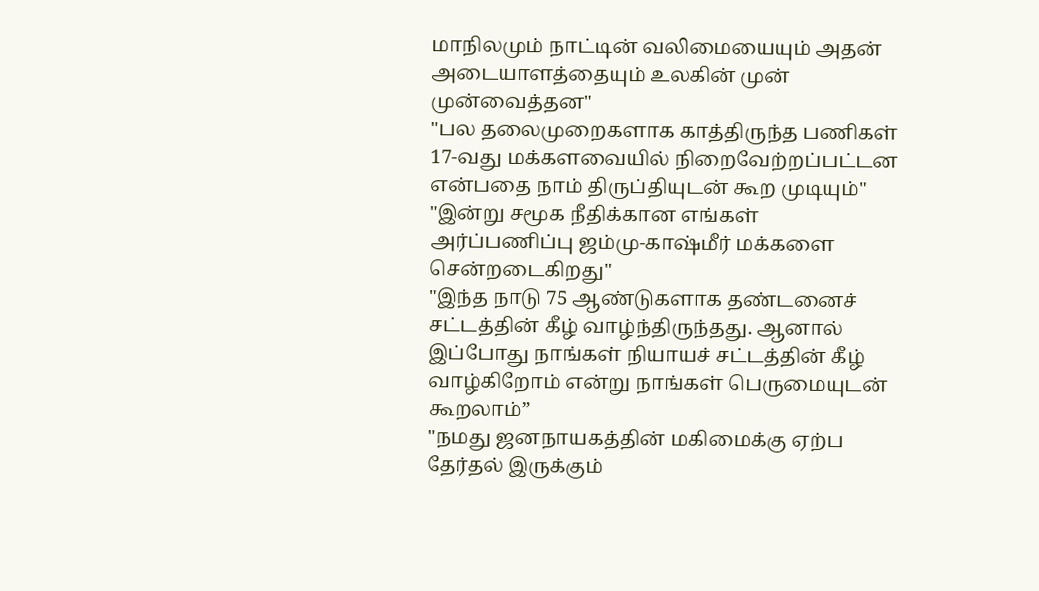மாநிலமும் நாட்டின் வலிமையையும் அதன் அடையாளத்தையும் உலகின் முன் முன்வைத்தன"
"பல தலைமுறைகளாக காத்திருந்த பணிகள் 17-வது மக்களவையில் நிறைவேற்றப்பட்டன என்பதை நாம் திருப்தியுடன் கூற முடியும்"
"இன்று சமூக நீதிக்கான எங்கள் அர்ப்பணிப்பு ஜம்மு-காஷ்மீர் மக்களை சென்றடைகிறது"
"இந்த நாடு 75 ஆண்டுகளாக தண்டனைச் சட்டத்தின் கீழ் வாழ்ந்திருந்தது. ஆனால் இப்போது நாங்கள் நியாயச் சட்டத்தின் கீழ் வாழ்கிறோம் என்று நாங்கள் பெருமையுடன் கூறலாம்”
"நமது ஜனநாயகத்தின் மகிமைக்கு ஏற்ப தேர்தல் இருக்கும்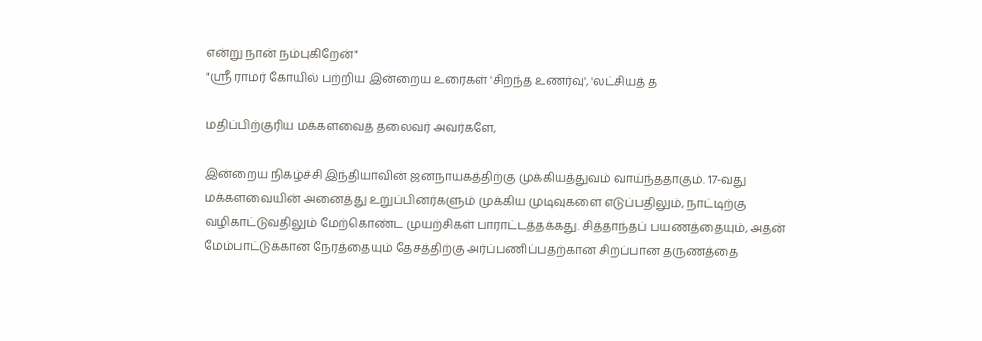என்று நான் நம்புகிறேன்"
"ஸ்ரீ ராமர் கோயில் பற்றிய இன்றைய உரைகள் 'சிறந்த உணர்வு', 'லட்சியத் த

மதிப்பிற்குரிய மக்களவைத் தலைவர் அவர்களே,

இன்றைய நிகழ்ச்சி இந்தியாவின் ஜனநாயகத்திற்கு முக்கியத்துவம் வாய்ந்ததாகும். 17-வது மக்களவையின் அனைத்து உறுப்பினர்களும் முக்கிய முடிவுகளை எடுப்பதிலும், நாட்டிற்கு வழிகாட்டுவதிலும் மேற்கொண்ட முயற்சிகள் பாராட்டத்தக்கது. சித்தாந்தப் பயணத்தையும், அதன் மேம்பாட்டுக்கான நேரத்தையும் தேசத்திற்கு அர்ப்பணிப்பதற்கான சிறப்பான தருணத்தை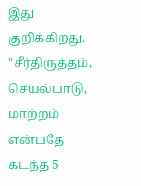இது குறிக்கிறது. "சீர்திருத்தம், செயல்பாடு, மாற்றம் என்பதே கடந்த 5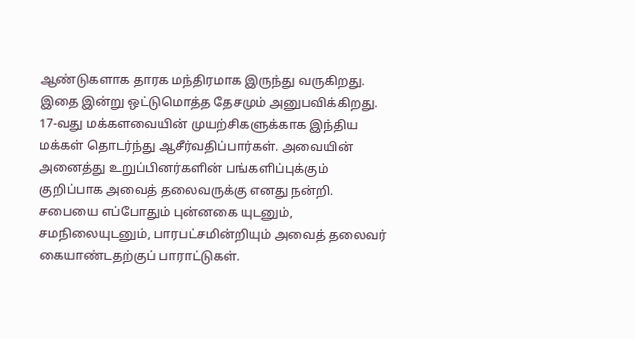ஆண்டுகளாக தாரக மந்திரமாக இருந்து வருகிறது. இதை இன்று ஒட்டுமொத்த தேசமும் அனுபவிக்கிறது. 17-வது மக்களவையின் முயற்சிகளுக்காக இந்திய மக்கள் தொடர்ந்து ஆசீர்வதிப்பார்கள். அவையின் அனைத்து உறுப்பினர்களின் பங்களிப்புக்கும் குறிப்பாக அவைத் தலைவருக்கு எனது நன்றி. சபையை எப்போதும் புன்னகை யுடனும், சமநிலையுடனும், பாரபட்சமின்றியும் அவைத் தலைவர் கையாண்டதற்குப் பாராட்டுகள்.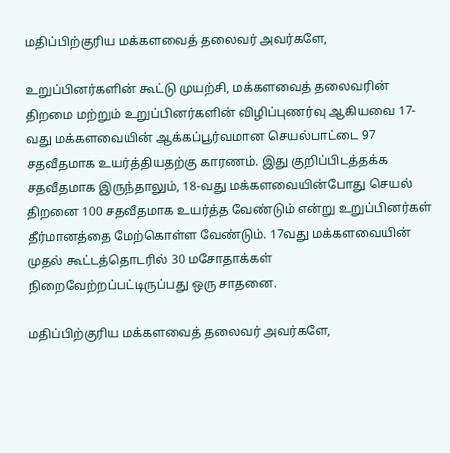மதிப்பிற்குரிய மக்களவைத் தலைவர் அவர்களே,

உறுப்பினர்களின் கூட்டு முயற்சி, மக்களவைத் தலைவரின் திறமை மற்றும் உறுப்பினர்களின் விழிப்புணர்வு ஆகியவை 17-வது மக்களவையின் ஆக்கப்பூர்வமான செயல்பாட்டை 97 சதவீதமாக உயர்த்தியதற்கு காரணம். இது குறிப்பிடத்தக்க சதவீதமாக இருந்தாலும், 18-வது மக்களவையின்போது செயல் திறனை 100 சதவீதமாக உயர்த்த வேண்டும் என்று உறுப்பினர்கள் தீர்மானத்தை மேற்கொள்ள வேண்டும். 17வது மக்களவையின் முதல் கூட்டத்தொடரில் 30 மசோதாக்கள் நிறைவேற்றப்பட்டிருப்பது ஒரு சாதனை.

மதிப்பிற்குரிய மக்களவைத் தலைவர் அவர்களே,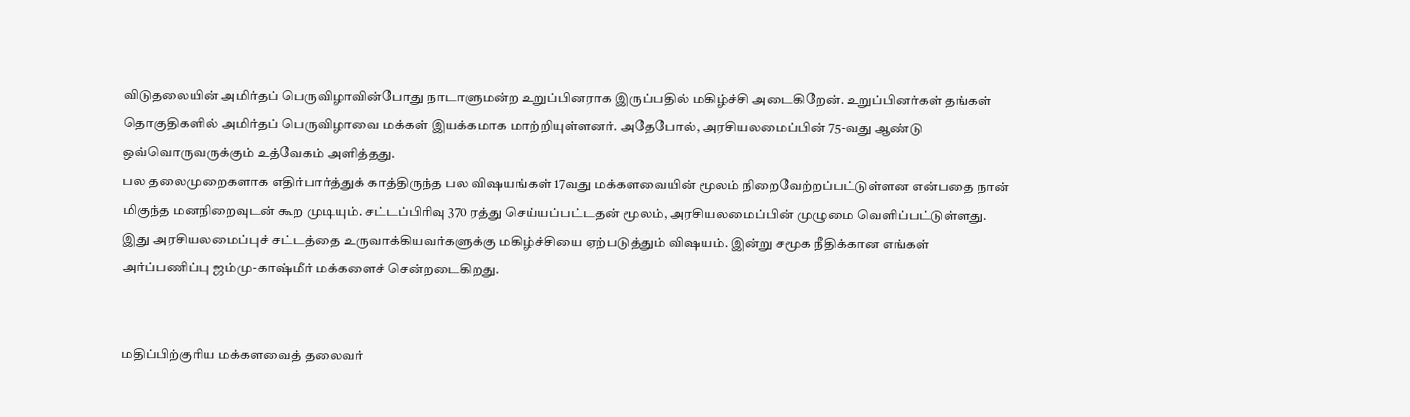விடுதலையின் அமிர்தப் பெருவிழாவின்போது நாடாளுமன்ற உறுப்பினராக இருப்பதில் மகிழ்ச்சி அடைகிறேன். உறுப்பினர்கள் தங்கள் தொகுதிகளில் அமிர்தப் பெருவிழாவை மக்கள் இயக்கமாக மாற்றியுள்ளனர். அதேபோல், அரசியலமைப்பின் 75-வது ஆண்டு ஒவ்வொருவருக்கும் உத்வேகம் அளித்தது.
பல தலைமுறைகளாக எதிர்பார்த்துக் காத்திருந்த பல விஷயங்கள் 17வது மக்களவையின் மூலம் நிறைவேற்றப்பட்டுள்ளன என்பதை நான் மிகுந்த மனநிறைவுடன் கூற முடியும். சட்டப்பிரிவு 370 ரத்து செய்யப்பட்டதன் மூலம், அரசியலமைப்பின் முழுமை வெளிப்பட்டுள்ளது. இது அரசியலமைப்புச் சட்டத்தை உருவாக்கியவர்களுக்கு மகிழ்ச்சியை ஏற்படுத்தும் விஷயம். இன்று சமூக நீதிக்கான எங்கள் அர்ப்பணிப்பு ஜம்மு-காஷ்மீர் மக்களைச் சென்றடைகிறது.


மதிப்பிற்குரிய மக்களவைத் தலைவர்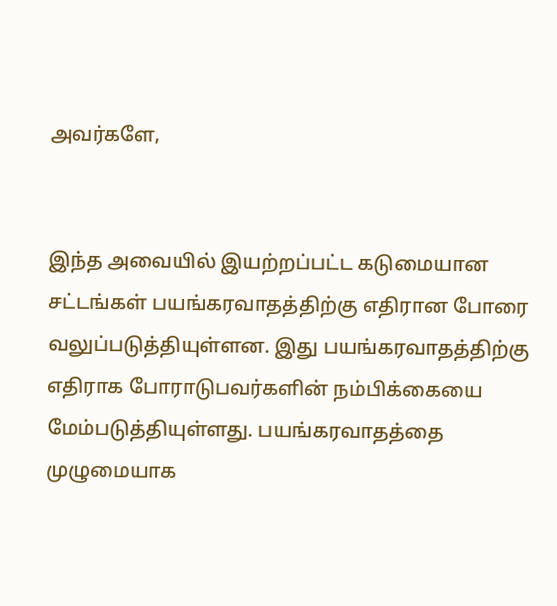அவர்களே,


இந்த அவையில் இயற்றப்பட்ட கடுமையான சட்டங்கள் பயங்கரவாதத்திற்கு எதிரான போரை வலுப்படுத்தியுள்ளன. இது பயங்கரவாதத்திற்கு எதிராக போராடுபவர்களின் நம்பிக்கையை மேம்படுத்தியுள்ளது. பயங்கரவாதத்தை முழுமையாக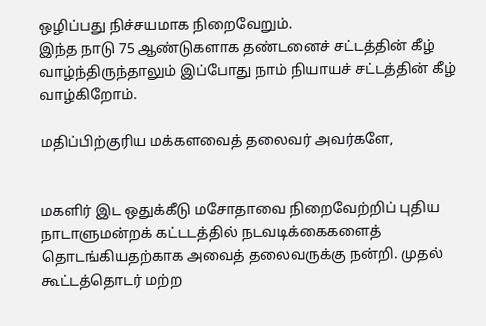ஒழிப்பது நிச்சயமாக நிறைவேறும்.
இந்த நாடு 75 ஆண்டுகளாக தண்டனைச் சட்டத்தின் கீழ் வாழ்ந்திருந்தாலும் இப்போது நாம் நியாயச் சட்டத்தின் கீழ் வாழ்கிறோம்.

மதிப்பிற்குரிய மக்களவைத் தலைவர் அவர்களே,


மகளிர் இட ஒதுக்கீடு மசோதாவை நிறைவேற்றிப் புதிய நாடாளுமன்றக் கட்டடத்தில் நடவடிக்கைகளைத் தொடங்கியதற்காக அவைத் தலைவருக்கு நன்றி. முதல் கூட்டத்தொடர் மற்ற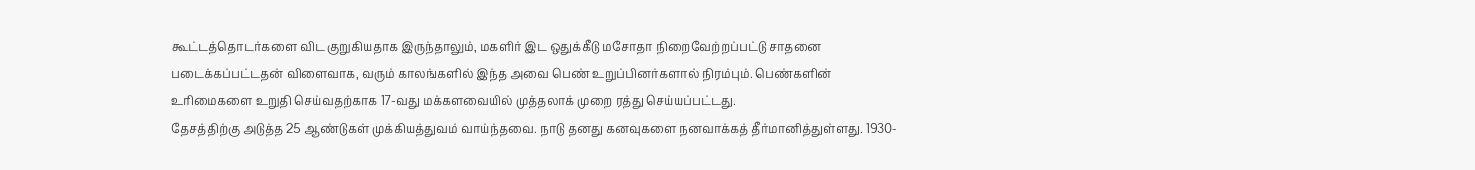கூட்டத்தொடர்களை விட குறுகியதாக இருந்தாலும், மகளிர் இட ஒதுக்கீடு மசோதா நிறைவேற்றப்பட்டு சாதனை படைக்கப்பட்டதன் விளைவாக, வரும் காலங்களில் இந்த அவை பெண் உறுப்பினர்களால் நிரம்பும். பெண்களின் உரிமைகளை உறுதி செய்வதற்காக 17-வது மக்களவையில் முத்தலாக் முறை ரத்து செய்யப்பட்டது.
தேசத்திற்கு அடுத்த 25 ஆண்டுகள் முக்கியத்துவம் வாய்ந்தவை. நாடு தனது கனவுகளை நனவாக்கத் தீர்மானித்துள்ளது. 1930-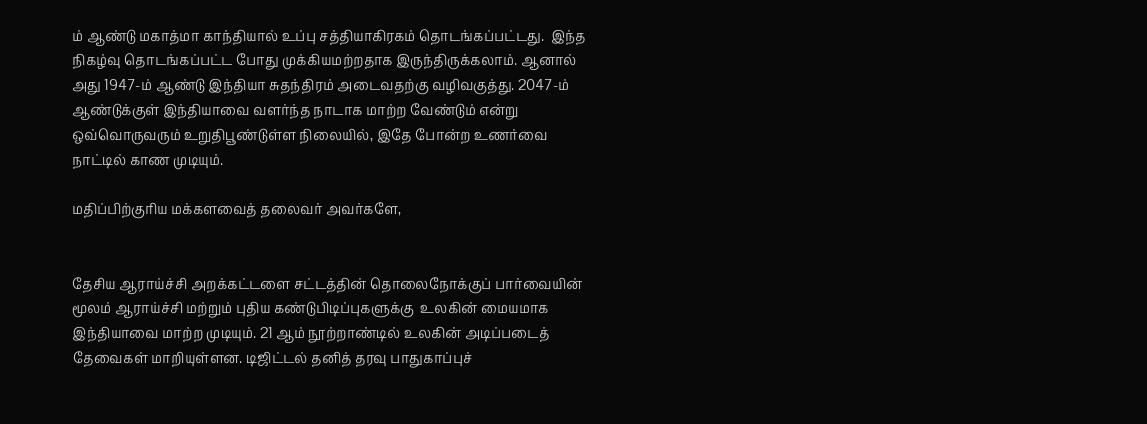ம் ஆண்டு மகாத்மா காந்தியால் உப்பு சத்தியாகிரகம் தொடங்கப்பட்டது.  இந்த நிகழ்வு தொடங்கப்பட்ட போது முக்கியமற்றதாக இருந்திருக்கலாம். ஆனால் அது 1947-ம் ஆண்டு இந்தியா சுதந்திரம் அடைவதற்கு வழிவகுத்து. 2047-ம் ஆண்டுக்குள் இந்தியாவை வளர்ந்த நாடாக மாற்ற வேண்டும் என்று ஒவ்வொருவரும் உறுதிபூண்டுள்ள நிலையில், இதே போன்ற உணர்வை நாட்டில் காண முடியும்.

மதிப்பிற்குரிய மக்களவைத் தலைவர் அவர்களே,


தேசிய ஆராய்ச்சி அறக்கட்டளை சட்டத்தின் தொலைநோக்குப் பார்வையின் மூலம் ஆராய்ச்சி மற்றும் புதிய கண்டுபிடிப்புகளுக்கு  உலகின் மையமாக இந்தியாவை மாற்ற முடியும். 21 ஆம் நூற்றாண்டில் உலகின் அடிப்படைத் தேவைகள் மாறியுள்ளன. டிஜிட்டல் தனித் தரவு பாதுகாப்புச்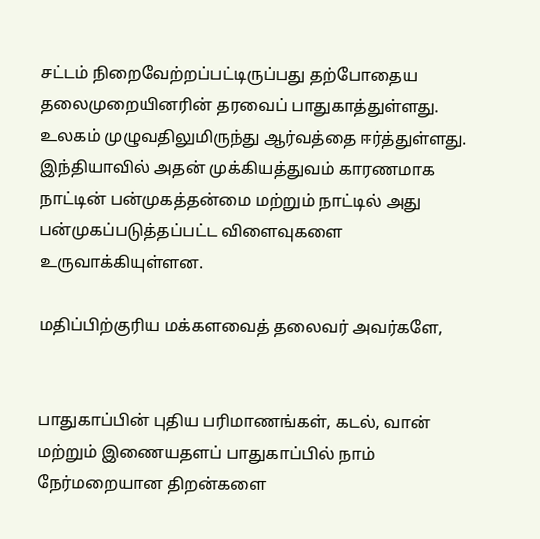சட்டம் நிறைவேற்றப்பட்டிருப்பது தற்போதைய தலைமுறையினரின் தரவைப் பாதுகாத்துள்ளது. உலகம் முழுவதிலுமிருந்து ஆர்வத்தை ஈர்த்துள்ளது. இந்தியாவில் அதன் முக்கியத்துவம் காரணமாக நாட்டின் பன்முகத்தன்மை மற்றும் நாட்டில் அது பன்முகப்படுத்தப்பட்ட விளைவுகளை உருவாக்கியுள்ளன.

மதிப்பிற்குரிய மக்களவைத் தலைவர் அவர்களே,


பாதுகாப்பின் புதிய பரிமாணங்கள், கடல், வான் மற்றும் இணையதளப் பாதுகாப்பில் நாம் நேர்மறையான திறன்களை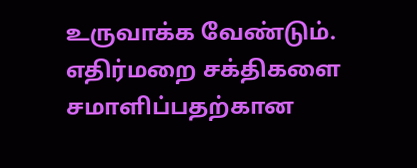உருவாக்க வேண்டும். எதிர்மறை சக்திகளை சமாளிப்பதற்கான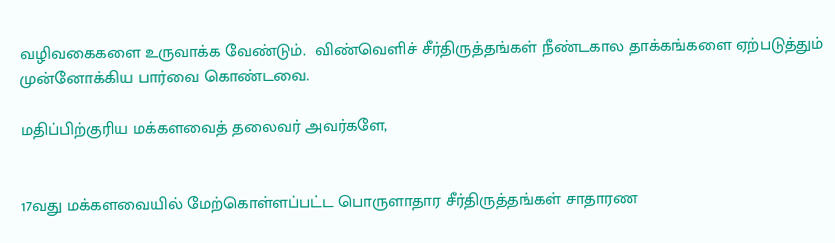வழிவகைகளை உருவாக்க வேண்டும்.  விண்வெளிச் சீர்திருத்தங்கள் நீண்டகால தாக்கங்களை ஏற்படுத்தும் முன்னோக்கிய பார்வை கொண்டவை.

மதிப்பிற்குரிய மக்களவைத் தலைவர் அவர்களே,


17வது மக்களவையில் மேற்கொள்ளப்பட்ட பொருளாதார சீர்திருத்தங்கள் சாதாரண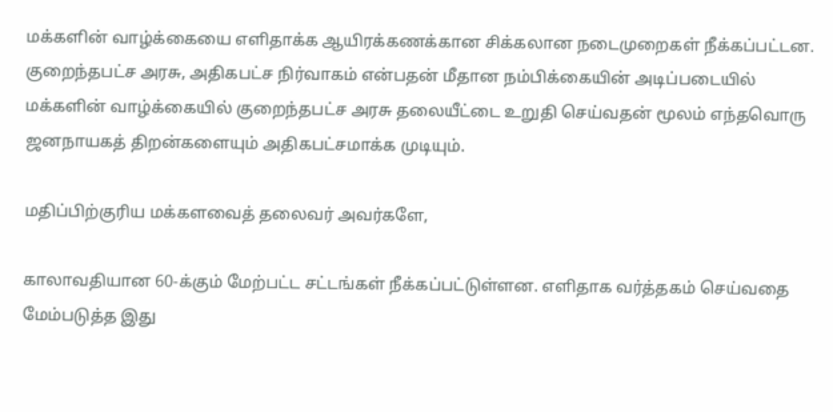மக்களின் வாழ்க்கையை எளிதாக்க ஆயிரக்கணக்கான சிக்கலான நடைமுறைகள் நீக்கப்பட்டன. குறைந்தபட்ச அரசு, அதிகபட்ச நிர்வாகம் என்பதன் மீதான நம்பிக்கையின் அடிப்படையில் மக்களின் வாழ்க்கையில் குறைந்தபட்ச அரசு தலையீட்டை உறுதி செய்வதன் மூலம் எந்தவொரு ஜனநாயகத் திறன்களையும் அதிகபட்சமாக்க முடியும்.

மதிப்பிற்குரிய மக்களவைத் தலைவர் அவர்களே,

காலாவதியான 60-க்கும் மேற்பட்ட சட்டங்கள் நீக்கப்பட்டுள்ளன. எளிதாக வர்த்தகம் செய்வதை மேம்படுத்த இது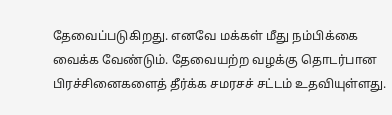தேவைப்படுகிறது. எனவே மக்கள் மீது நம்பிக்கை வைக்க வேண்டும். தேவையற்ற வழக்கு தொடர்பான பிரச்சினைகளைத் தீர்க்க சமரசச் சட்டம் உதவியுள்ளது.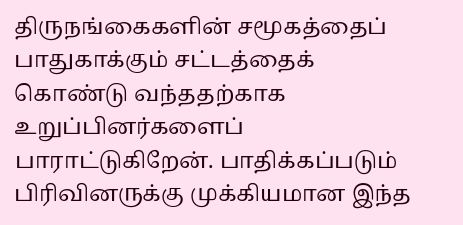திருநங்கைகளின் சமூகத்தைப் பாதுகாக்கும் சட்டத்தைக் கொண்டு வந்ததற்காக உறுப்பினர்களைப் பாராட்டுகிறேன். பாதிக்கப்படும் பிரிவினருக்கு முக்கியமான இந்த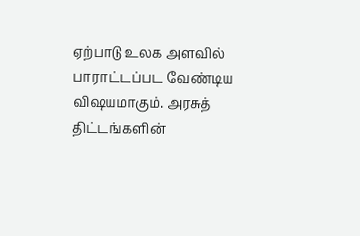ஏற்பாடு உலக அளவில் பாராட்டப்பட வேண்டிய விஷயமாகும். அரசுத் திட்டங்களின்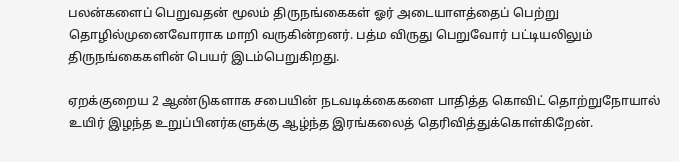பலன்களைப் பெறுவதன் மூலம் திருநங்கைகள் ஓர் அடையாளத்தைப் பெற்று தொழில்முனைவோராக மாறி வருகின்றனர். பத்ம விருது பெறுவோர் பட்டியலிலும் திருநங்கைகளின் பெயர் இடம்பெறுகிறது.

ஏறக்குறைய 2 ஆண்டுகளாக சபையின் நடவடிக்கைகளை பாதித்த கொவிட் தொற்றுநோயால் உயிர் இழந்த உறுப்பினர்களுக்கு ஆழ்ந்த இரங்கலைத் தெரிவித்துக்கொள்கிறேன்.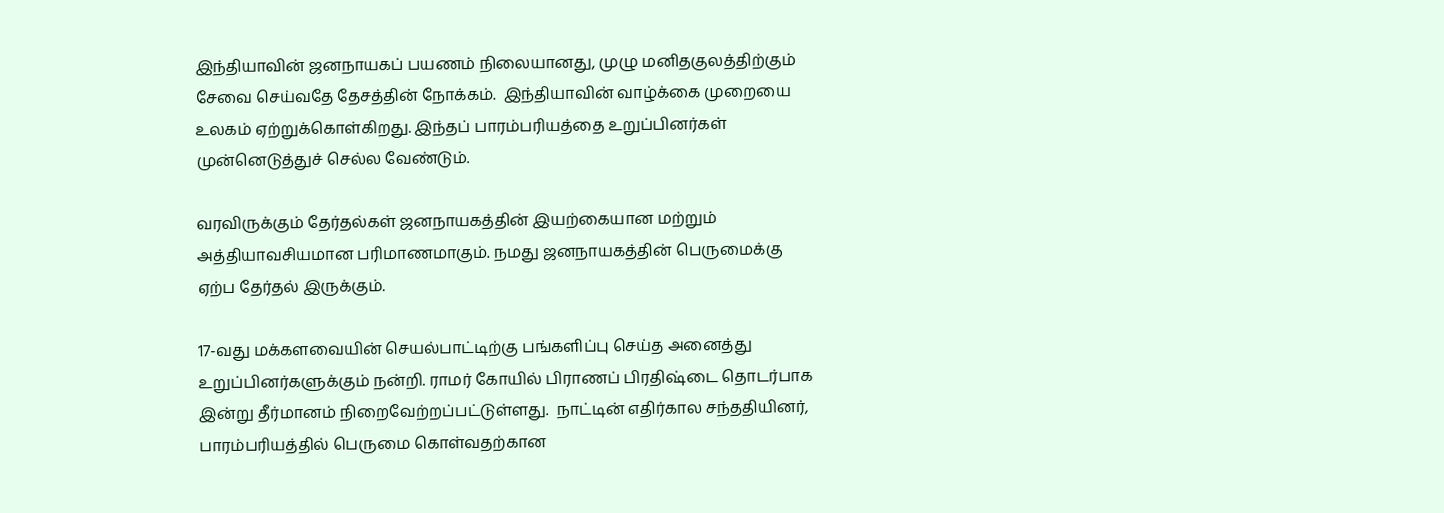இந்தியாவின் ஜனநாயகப் பயணம் நிலையானது, முழு மனிதகுலத்திற்கும் சேவை செய்வதே தேசத்தின் நோக்கம்.  இந்தியாவின் வாழ்க்கை முறையை உலகம் ஏற்றுக்கொள்கிறது. இந்தப் பாரம்பரியத்தை உறுப்பினர்கள் முன்னெடுத்துச் செல்ல வேண்டும்.

வரவிருக்கும் தேர்தல்கள் ஜனநாயகத்தின் இயற்கையான மற்றும் அத்தியாவசியமான பரிமாணமாகும். நமது ஜனநாயகத்தின் பெருமைக்கு ஏற்ப தேர்தல் இருக்கும்.

17-வது மக்களவையின் செயல்பாட்டிற்கு பங்களிப்பு செய்த அனைத்து உறுப்பினர்களுக்கும் நன்றி. ராமர் கோயில் பிராணப் பிரதிஷ்டை தொடர்பாக இன்று தீர்மானம் நிறைவேற்றப்பட்டுள்ளது.  நாட்டின் எதிர்கால சந்ததியினர், பாரம்பரியத்தில் பெருமை கொள்வதற்கான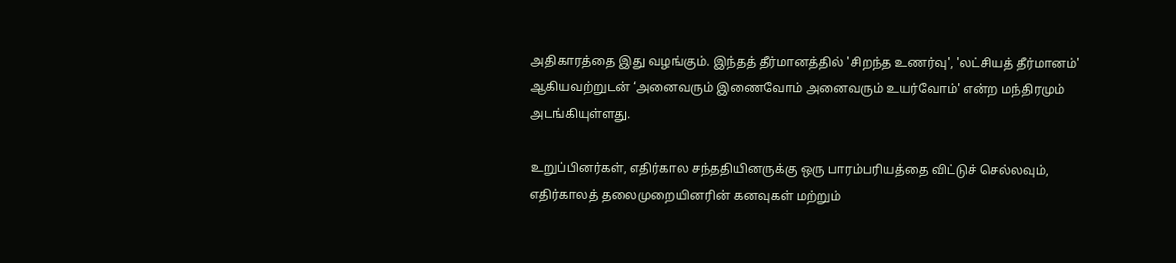அதிகாரத்தை இது வழங்கும். இந்தத் தீர்மானத்தில் 'சிறந்த உணர்வு', 'லட்சியத் தீர்மானம்' ஆகியவற்றுடன் ‘அனைவரும் இணைவோம் அனைவரும் உயர்வோம்' என்ற மந்திரமும் அடங்கியுள்ளது.

உறுப்பினர்கள், எதிர்கால சந்ததியினருக்கு ஒரு பாரம்பரியத்தை விட்டுச் செல்லவும், எதிர்காலத் தலைமுறையினரின் கனவுகள் மற்றும்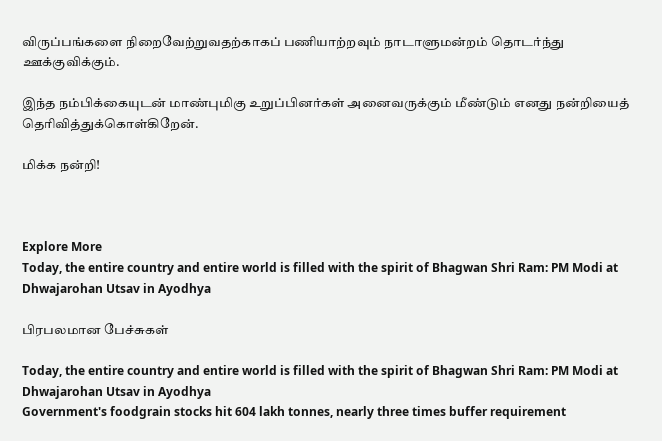விருப்பங்களை நிறைவேற்றுவதற்காகப் பணியாற்றவும் நாடாளுமன்றம் தொடர்ந்து ஊக்குவிக்கும்.

இந்த நம்பிக்கையுடன் மாண்புமிகு உறுப்பினர்கள் அனைவருக்கும் மீண்டும் எனது நன்றியைத் தெரிவித்துக்கொள்கிறேன்.

மிக்க நன்றி!



Explore More
Today, the entire country and entire world is filled with the spirit of Bhagwan Shri Ram: PM Modi at Dhwajarohan Utsav in Ayodhya

பிரபலமான பேச்சுகள்

Today, the entire country and entire world is filled with the spirit of Bhagwan Shri Ram: PM Modi at Dhwajarohan Utsav in Ayodhya
Government's foodgrain stocks hit 604 lakh tonnes, nearly three times buffer requirement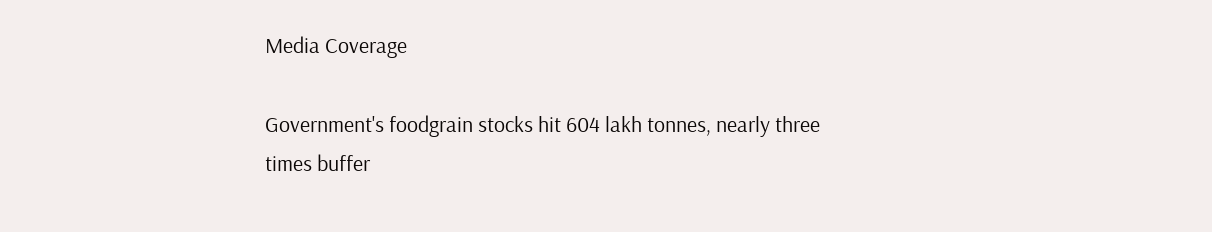Media Coverage

Government's foodgrain stocks hit 604 lakh tonnes, nearly three times buffer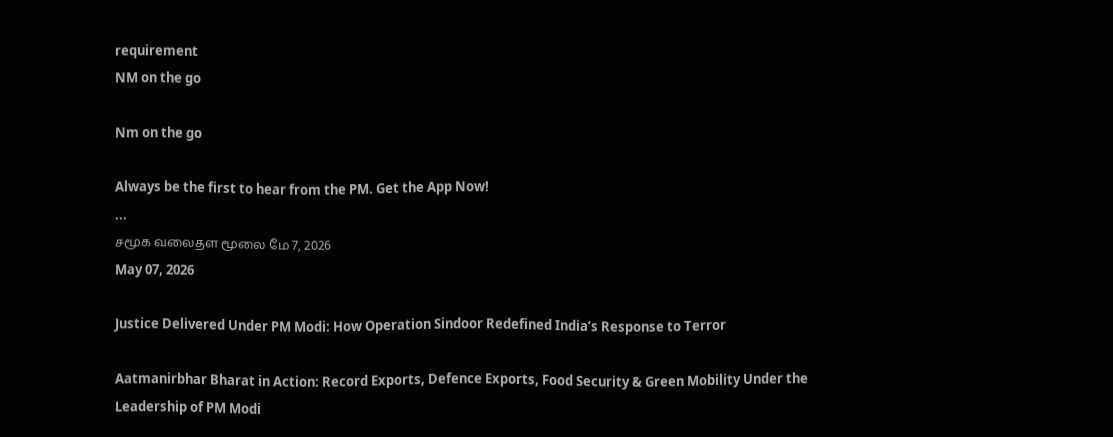requirement
NM on the go

Nm on the go

Always be the first to hear from the PM. Get the App Now!
...
சமூக வலைதள மூலை மே 7, 2026
May 07, 2026

Justice Delivered Under PM Modi: How Operation Sindoor Redefined India’s Response to Terror

Aatmanirbhar Bharat in Action: Record Exports, Defence Exports, Food Security & Green Mobility Under the Leadership of PM Modi